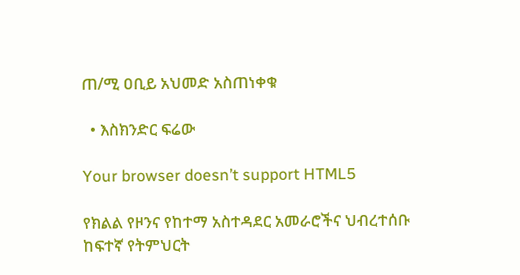ጠ/ሚ ዐቢይ አህመድ አስጠነቀቁ

  • እስክንድር ፍሬው

Your browser doesn’t support HTML5

የክልል የዞንና የከተማ አስተዳደር አመራሮችና ህብረተሰቡ ከፍተኛ የትምህርት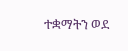ተቋማትን ወደ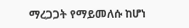ማረጋጋት የማይመለሱ ከሆነ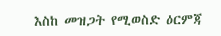እስከ መዝጋት የሚወስድ ዕርምጃ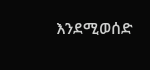እንደሚወሰድ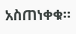አስጠነቀቁ፡፡